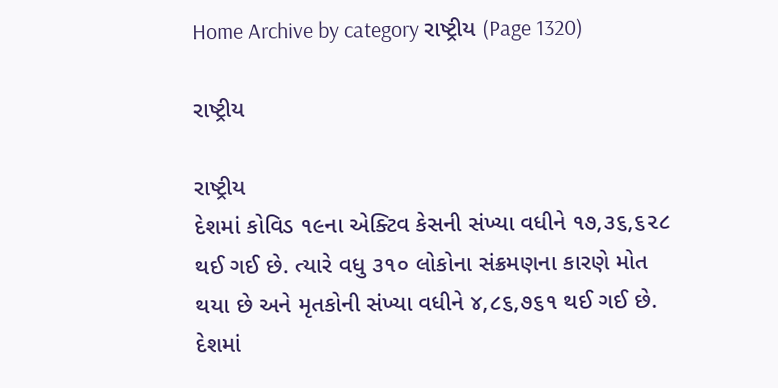Home Archive by category રાષ્ટ્રીય (Page 1320)

રાષ્ટ્રીય

રાષ્ટ્રીય
દેશમાં કોવિડ ૧૯ના એક્ટિવ કેસની સંખ્યા વધીને ૧૭,૩૬,૬૨૮ થઈ ગઈ છે. ત્યારે વધુ ૩૧૦ લોકોના સંક્રમણના કારણે મોત થયા છે અને મૃતકોની સંખ્યા વધીને ૪,૮૬,૭૬૧ થઈ ગઈ છે. દેશમાં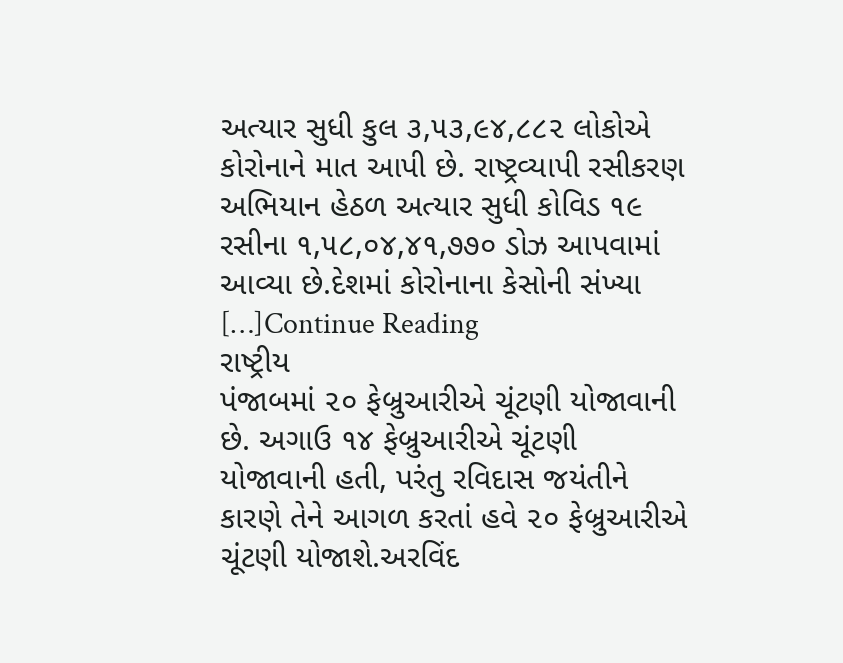અત્યાર સુધી કુલ ૩,૫૩,૯૪,૮૮૨ લોકોએ કોરોનાને માત આપી છે. રાષ્ટ્રવ્યાપી રસીકરણ અભિયાન હેઠળ અત્યાર સુધી કોવિડ ૧૯ રસીના ૧,૫૮,૦૪,૪૧,૭૭૦ ડોઝ આપવામાં આવ્યા છે.દેશમાં કોરોનાના કેસોની સંખ્યા […]Continue Reading
રાષ્ટ્રીય
પંજાબમાં ૨૦ ફેબ્રુઆરીએ ચૂંટણી યોજાવાની છે. અગાઉ ૧૪ ફેબ્રુઆરીએ ચૂંટણી યોજાવાની હતી, પરંતુ રવિદાસ જયંતીને કારણે તેને આગળ કરતાં હવે ૨૦ ફેબ્રુઆરીએ ચૂંટણી યોજાશે.અરવિંદ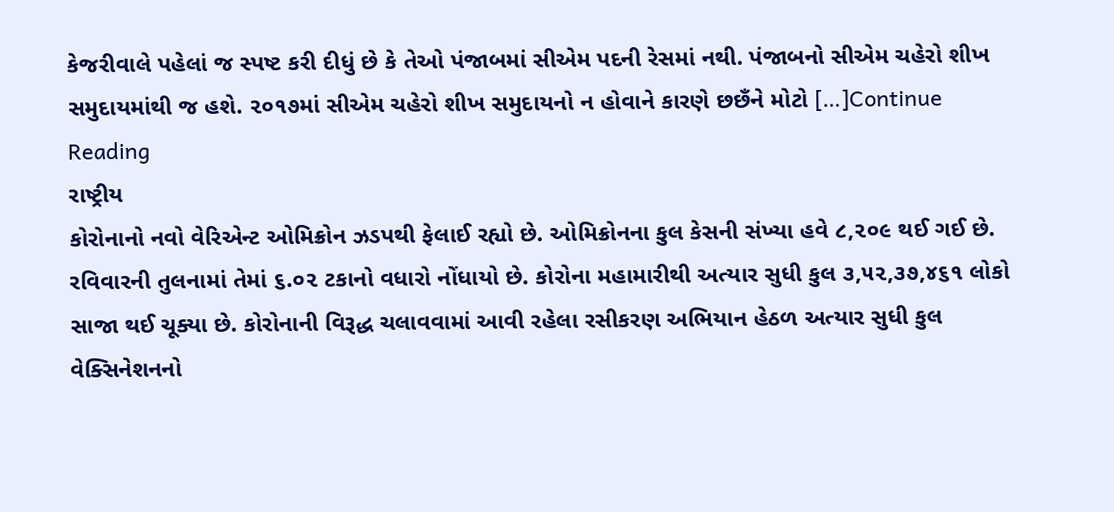કેજરીવાલે પહેલાં જ સ્પષ્ટ કરી દીધું છે કે તેઓ પંજાબમાં સીએમ પદની રેસમાં નથી. પંજાબનો સીએમ ચહેરો શીખ સમુદાયમાંથી જ હશે. ૨૦૧૭માં સીએમ ચહેરો શીખ સમુદાયનો ન હોવાને કારણે છછઁને મોટો […]Continue Reading
રાષ્ટ્રીય
કોરોનાનો નવો વેરિએન્ટ ઓમિક્રોન ઝડપથી ફેલાઈ રહ્યો છે. ઓમિક્રોનના કુલ કેસની સંખ્યા હવે ૮,૨૦૯ થઈ ગઈ છે. રવિવારની તુલનામાં તેમાં ૬.૦૨ ટકાનો વધારો નોંધાયો છે. કોરોના મહામારીથી અત્યાર સુધી કુલ ૩,૫૨,૩૭,૪૬૧ લોકો સાજા થઈ ચૂક્યા છે. કોરોનાની વિરૂદ્ધ ચલાવવામાં આવી રહેલા રસીકરણ અભિયાન હેઠળ અત્યાર સુધી કુલ વેક્સિનેશનનો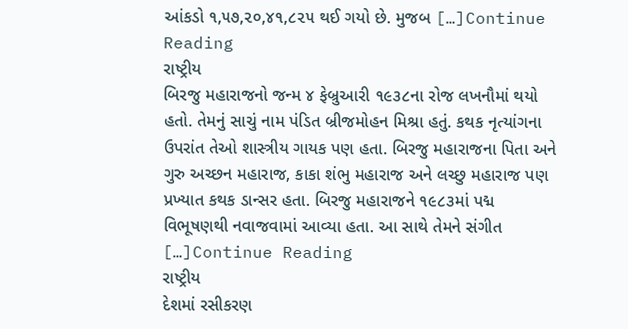આંકડો ૧,૫૭,૨૦,૪૧,૮૨૫ થઈ ગયો છે. મુજબ […]Continue Reading
રાષ્ટ્રીય
બિરજુ મહારાજનો જન્મ ૪ ફેબ્રુઆરી ૧૯૩૮ના રોજ લખનૌમાં થયો હતો. તેમનું સાચું નામ પંડિત બ્રીજમોહન મિશ્રા હતું. કથક નૃત્યાંગના ઉપરાંત તેઓ શાસ્ત્રીય ગાયક પણ હતા. બિરજુ મહારાજના પિતા અને ગુરુ અચ્છન મહારાજ, કાકા શંભુ મહારાજ અને લચ્છુ મહારાજ પણ પ્રખ્યાત કથક ડાન્સર હતા. બિરજુ મહારાજને ૧૯૮૩માં પદ્મ વિભૂષણથી નવાજવામાં આવ્યા હતા. આ સાથે તેમને સંગીત […]Continue Reading
રાષ્ટ્રીય
દેશમાં રસીકરણ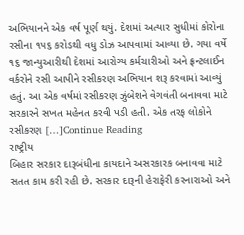અભિયાનને એક વર્ષ પૂર્ણ થયું. દેશમાં અત્યાર સુધીમાં કોરોના રસીના ૧૫૬ કરોડથી વધુ ડોઝ આપવામાં આવ્યા છે. ગયા વર્ષે ૧૬ જાન્યુઆરીથી દેશમાં આરોગ્ય કર્મચારીઓ અને ફ્રન્ટલાઈન વર્કરોને રસી આપીને રસીકરણ અભિયાન શરૂ કરવામાં આવ્યું હતું. આ એક વર્ષમાં રસીકરણ ઝુંબેશને વેગવંતી બનાવવા માટે સરકારને સખત મહેનત કરવી પડી હતી. એક તરફ લોકોને રસીકરણ […]Continue Reading
રાષ્ટ્રીય
બિહાર સરકાર દારૂબંધીના કાયદાને અસરકારક બનાવવા માટે સતત કામ કરી રહી છે. સરકાર દારૂની હેરાફેરી કરનારાઓ અને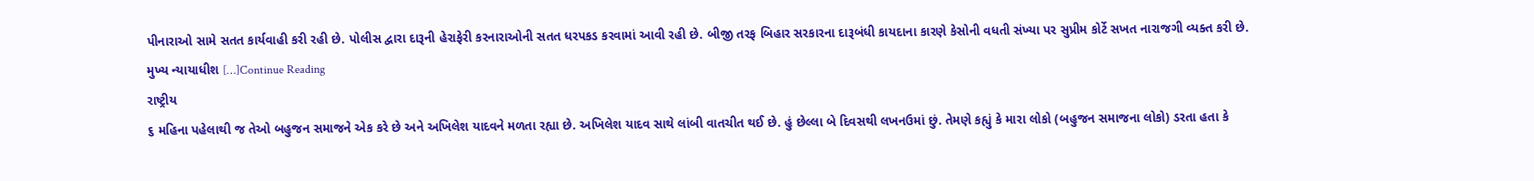પીનારાઓ સામે સતત કાર્યવાહી કરી રહી છે. પોલીસ દ્વારા દારૂની હેરાફેરી કરનારાઓની સતત ધરપકડ કરવામાં આવી રહી છે. બીજી તરફ બિહાર સરકારના દારૂબંધી કાયદાના કારણે કેસોની વધતી સંખ્યા પર સુપ્રીમ કોર્ટે સખત નારાજગી વ્યક્ત કરી છે. મુખ્ય ન્યાયાધીશ […]Continue Reading
રાષ્ટ્રીય
૬ મહિના પહેલાથી જ તેઓ બહુજન સમાજને એક કરે છે અને અખિલેશ યાદવને મળતા રહ્યા છે. અખિલેશ યાદવ સાથે લાંબી વાતચીત થઈ છે. હું છેલ્લા બે દિવસથી લખનઉમાં છું. તેમણે કહ્યું કે મારા લોકો (બહુજન સમાજના લોકો) ડરતા હતા કે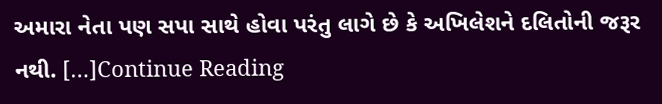અમારા નેતા પણ સપા સાથે હોવા પરંતુ લાગે છે કે અખિલેશને દલિતોની જરૂર નથી. […]Continue Reading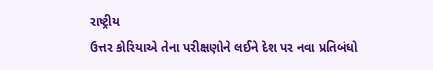રાષ્ટ્રીય
ઉત્તર કોરિયાએ તેના પરીક્ષણોને લઈને દેશ પર નવા પ્રતિબંધો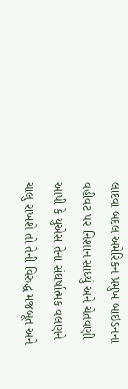લાદવા બદલ અમેરિકન પ્રમુખ બાઇડનના વહીવટ પર નિશાન સાધ્યું અને ચેતવણી આપી કે યુએસ તેના સંઘર્ષાત્મક વલણને ચાલુ રાખશે તો તેની વિરુદ્ધ મજબૂત અને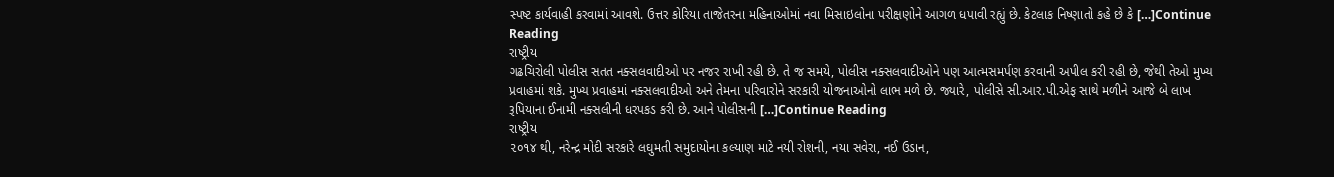સ્પષ્ટ કાર્યવાહી કરવામાં આવશે. ઉત્તર કોરિયા તાજેતરના મહિનાઓમાં નવા મિસાઇલોના પરીક્ષણોને આગળ ધપાવી રહ્યું છે. કેટલાક નિષ્ણાતો કહે છે કે […]Continue Reading
રાષ્ટ્રીય
ગઢચિરોલી પોલીસ સતત નક્સલવાદીઓ પર નજર રાખી રહી છે. તે જ સમયે, પોલીસ નક્સલવાદીઓને પણ આત્મસમર્પણ કરવાની અપીલ કરી રહી છે, જેથી તેઓ મુખ્ય પ્રવાહમાં શકે. મુખ્ય પ્રવાહમાં નક્સલવાદીઓ અને તેમના પરિવારોને સરકારી યોજનાઓનો લાભ મળે છે. જ્યારે, પોલીસે સી.આર.પી.એફ સાથે મળીને આજે બે લાખ રૂપિયાના ઈનામી નક્સલીની ધરપકડ કરી છે. આને પોલીસની […]Continue Reading
રાષ્ટ્રીય
૨૦૧૪ થી, નરેન્દ્ર મોદી સરકારે લઘુમતી સમુદાયોના કલ્યાણ માટે નયી રોશની, નયા સવેરા, નઈ ઉડાન,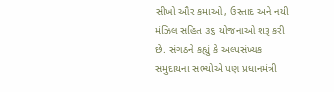સીખો ઔર કમાઓ, ઉસ્તાદ અને નયી મંઝિલ સહિત ૩૬ યોજનાઓ શરૂ કરી છે. સંગઠને કહ્યું કે અલ્પસંખ્યક સમુદાયના સભ્યોએ પણ પ્રધાનમંત્રી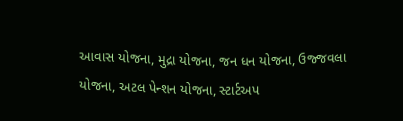આવાસ યોજના, મુદ્રા યોજના, જન ધન યોજના, ઉજ્જવલા યોજના, અટલ પેન્શન યોજના, સ્ટાર્ટઅપ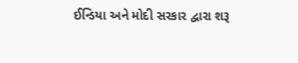ઈન્ડિયા અને મોદી સરકાર દ્વારા શરૂ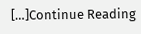[…]Continue Reading